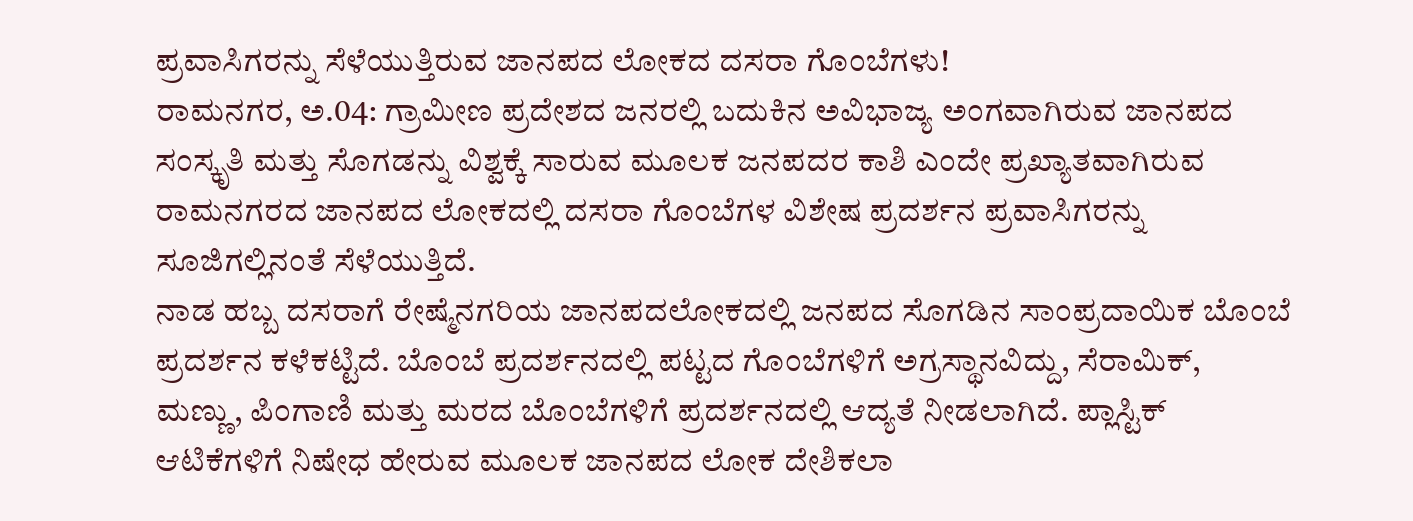ಪ್ರವಾಸಿಗರನ್ನು ಸೆಳೆಯುತ್ತಿರುವ ಜಾನಪದ ಲೋಕದ ದಸರಾ ಗೊಂಬೆಗಳು!
ರಾಮನಗರ, ಅ.04: ಗ್ರಾಮೀಣ ಪ್ರದೇಶದ ಜನರಲ್ಲಿ ಬದುಕಿನ ಅವಿಭಾಜ್ಯ ಅಂಗವಾಗಿರುವ ಜಾನಪದ ಸಂಸ್ಕೃತಿ ಮತ್ತು ಸೊಗಡನ್ನು ವಿಶ್ವಕ್ಕೆ ಸಾರುವ ಮೂಲಕ ಜನಪದರ ಕಾಶಿ ಎಂದೇ ಪ್ರಖ್ಯಾತವಾಗಿರುವ ರಾಮನಗರದ ಜಾನಪದ ಲೋಕದಲ್ಲಿ ದಸರಾ ಗೊಂಬೆಗಳ ವಿಶೇಷ ಪ್ರದರ್ಶನ ಪ್ರವಾಸಿಗರನ್ನು ಸೂಜಿಗಲ್ಲಿನಂತೆ ಸೆಳೆಯುತ್ತಿದೆ.
ನಾಡ ಹಬ್ಬ ದಸರಾಗೆ ರೇಷ್ಮೆನಗರಿಯ ಜಾನಪದಲೋಕದಲ್ಲಿ ಜನಪದ ಸೊಗಡಿನ ಸಾಂಪ್ರದಾಯಿಕ ಬೊಂಬೆ ಪ್ರದರ್ಶನ ಕಳೆಕಟ್ಟಿದೆ. ಬೊಂಬೆ ಪ್ರದರ್ಶನದಲ್ಲಿ ಪಟ್ಟದ ಗೊಂಬೆಗಳಿಗೆ ಅಗ್ರಸ್ಥಾನವಿದ್ದು, ಸೆರಾಮಿಕ್, ಮಣ್ಣು, ಪಿಂಗಾಣಿ ಮತ್ತು ಮರದ ಬೊಂಬೆಗಳಿಗೆ ಪ್ರದರ್ಶನದಲ್ಲಿ ಆದ್ಯತೆ ನೀಡಲಾಗಿದೆ. ಪ್ಲಾಸ್ಟಿಕ್ ಆಟಿಕೆಗಳಿಗೆ ನಿಷೇಧ ಹೇರುವ ಮೂಲಕ ಜಾನಪದ ಲೋಕ ದೇಶಿಕಲಾ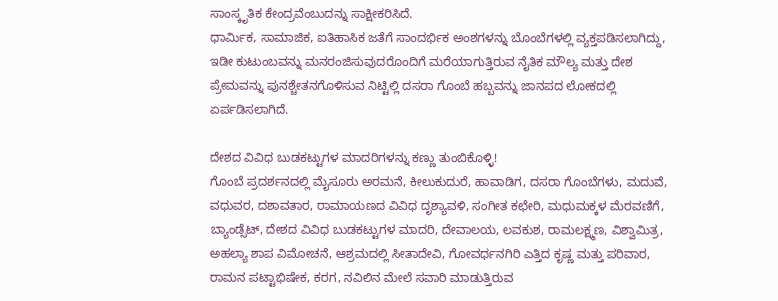ಸಾಂಸ್ಕೃತಿಕ ಕೇಂದ್ರವೆಂಬುದನ್ನು ಸಾಕ್ಷೀಕರಿಸಿದೆ.
ಧಾರ್ಮಿಕ, ಸಾಮಾಜಿಕ, ಐತಿಹಾಸಿಕ ಜತೆಗೆ ಸಾಂದರ್ಭಿಕ ಅಂಶಗಳನ್ನು ಬೊಂಬೆಗಳಲ್ಲಿ ವ್ಯಕ್ತಪಡಿಸಲಾಗಿದ್ದು, ಇಡೀ ಕುಟುಂಬವನ್ನು ಮನರಂಜಿಸುವುದರೊಂದಿಗೆ ಮರೆಯಾಗುತ್ತಿರುವ ನೈತಿಕ ಮೌಲ್ಯ ಮತ್ತು ದೇಶ ಪ್ರೇಮವನ್ನು ಪುನಶ್ಚೇತನಗೊಳಿಸುವ ನಿಟ್ಟಿಲ್ಲಿ ದಸರಾ ಗೊಂಬೆ ಹಬ್ಬವನ್ನು ಜಾನಪದ ಲೋಕದಲ್ಲಿ ಏರ್ಪಡಿಸಲಾಗಿದೆ.

ದೇಶದ ವಿವಿಧ ಬುಡಕಟ್ಟುಗಳ ಮಾದರಿಗಳನ್ನು ಕಣ್ಣು ತುಂಬಿಕೊಳ್ಳಿ!
ಗೊಂಬೆ ಪ್ರದರ್ಶನದಲ್ಲಿ ಮೈಸೂರು ಅರಮನೆ, ಕೀಲುಕುದುರೆ, ಹಾವಾಡಿಗ, ದಸರಾ ಗೊಂಬೆಗಳು, ಮದುವೆ, ವಧುವರ, ದಶಾವತಾರ, ರಾಮಾಯಣದ ವಿವಿಧ ದೃಶ್ಯಾವಳಿ, ಸಂಗೀತ ಕಛೇರಿ, ಮಧುಮಕ್ಕಳ ಮೆರವಣಿಗೆ, ಬ್ಯಾಂಡ್ಸೆಟ್, ದೇಶದ ವಿವಿಧ ಬುಡಕಟ್ಟುಗಳ ಮಾದರಿ, ದೇವಾಲಯ, ಲವಕುಶ, ರಾಮಲಕ್ಷ್ಮಣ, ವಿಶ್ವಾಮಿತ್ರ, ಅಹಲ್ಯಾ ಶಾಪ ವಿಮೋಚನೆ, ಆಶ್ರಮದಲ್ಲಿ ಸೀತಾದೇವಿ, ಗೋವರ್ಧನಗಿರಿ ಎತ್ತಿದ ಕೃಷ್ಣ ಮತ್ತು ಪರಿವಾರ, ರಾಮನ ಪಟ್ಟಾಭಿಷೇಕ, ಕರಗ, ನವಿಲಿನ ಮೇಲೆ ಸವಾರಿ ಮಾಡುತ್ತಿರುವ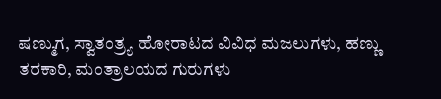ಷಣ್ಮುಗ, ಸ್ವಾತಂತ್ರ್ಯ ಹೋರಾಟದ ವಿವಿಧ ಮಜಲುಗಳು, ಹಣ್ಣು ತರಕಾರಿ, ಮಂತ್ರಾಲಯದ ಗುರುಗಳು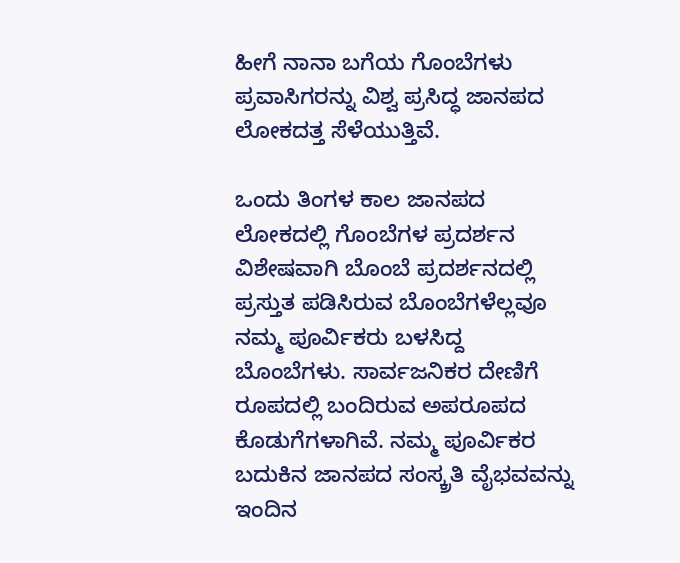ಹೀಗೆ ನಾನಾ ಬಗೆಯ ಗೊಂಬೆಗಳು ಪ್ರವಾಸಿಗರನ್ನು ವಿಶ್ವ ಪ್ರಸಿದ್ಧ ಜಾನಪದ ಲೋಕದತ್ತ ಸೆಳೆಯುತ್ತಿವೆ.

ಒಂದು ತಿಂಗಳ ಕಾಲ ಜಾನಪದ ಲೋಕದಲ್ಲಿ ಗೊಂಬೆಗಳ ಪ್ರದರ್ಶನ
ವಿಶೇಷವಾಗಿ ಬೊಂಬೆ ಪ್ರದರ್ಶನದಲ್ಲಿ ಪ್ರಸ್ತುತ ಪಡಿಸಿರುವ ಬೊಂಬೆಗಳೆಲ್ಲವೂ ನಮ್ಮ ಪೂರ್ವಿಕರು ಬಳಸಿದ್ದ ಬೊಂಬೆಗಳು. ಸಾರ್ವಜನಿಕರ ದೇಣಿಗೆ ರೂಪದಲ್ಲಿ ಬಂದಿರುವ ಅಪರೂಪದ ಕೊಡುಗೆಗಳಾಗಿವೆ. ನಮ್ಮ ಪೂರ್ವಿಕರ ಬದುಕಿನ ಜಾನಪದ ಸಂಸ್ಕ್ರತಿ ವೈಭವವನ್ನು ಇಂದಿನ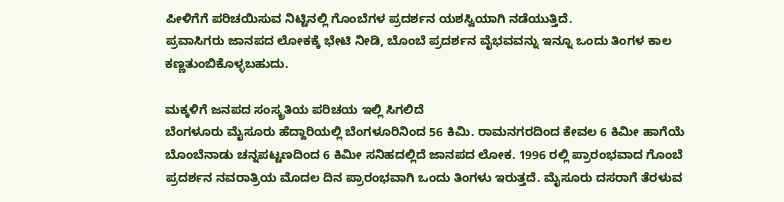ಪೀಳಿಗೆಗೆ ಪರಿಚಯಿಸುವ ನಿಟ್ಟಿನಲ್ಲಿ ಗೊಂಬೆಗಳ ಪ್ರದರ್ಶನ ಯಶಸ್ವಿಯಾಗಿ ನಡೆಯುತ್ತಿದೆ.
ಪ್ರವಾಸಿಗರು ಜಾನಪದ ಲೋಕಕ್ಕೆ ಭೇಟಿ ನೀಡಿ, ಬೊಂಬೆ ಪ್ರದರ್ಶನ ವೈಭವವನ್ನು ಇನ್ನೂ ಒಂದು ತಿಂಗಳ ಕಾಲ ಕಣ್ಣತುಂಬಿಕೊಳ್ಳಬಹುದು.

ಮಕ್ಕಳಿಗೆ ಜನಪದ ಸಂಸ್ಕ್ರತಿಯ ಪರಿಚಯ ಇಲ್ಲಿ ಸಿಗಲಿದೆ
ಬೆಂಗಳೂರು ಮೈಸೂರು ಹೆದ್ದಾರಿಯಲ್ಲಿ ಬೆಂಗಳೂರಿನಿಂದ 56 ಕಿಮಿ. ರಾಮನಗರದಿಂದ ಕೇವಲ 6 ಕಿಮೀ ಹಾಗೆಯೆ ಬೊಂಬೆನಾಡು ಚನ್ನಪಟ್ಟಣದಿಂದ 6 ಕಿಮೀ ಸನಿಹದಲ್ಲಿದೆ ಜಾನಪದ ಲೋಕ. 1996 ರಲ್ಲಿ ಪ್ರಾರಂಭವಾದ ಗೊಂಬೆ ಪ್ರದರ್ಶನ ನವರಾತ್ರಿಯ ಮೊದಲ ದಿನ ಪ್ರಾರಂಭವಾಗಿ ಒಂದು ತಿಂಗಳು ಇರುತ್ತದೆ. ಮೈಸೂರು ದಸರಾಗೆ ತೆರಳುವ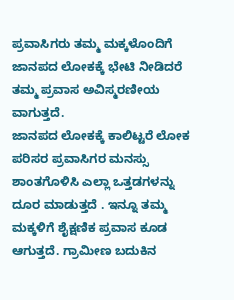ಪ್ರವಾಸಿಗರು ತಮ್ಮ ಮಕ್ಕಳೊಂದಿಗೆ ಜಾನಪದ ಲೋಕಕ್ಕೆ ಭೇಟಿ ನೀಡಿದರೆ ತಮ್ಮ ಪ್ರವಾಸ ಅವಿಸ್ಮರಣೀಯ ವಾಗುತ್ತದೆ.
ಜಾನಪದ ಲೋಕಕ್ಕೆ ಕಾಲಿಟ್ಟರೆ ಲೋಕ ಪರಿಸರ ಪ್ರವಾಸಿಗರ ಮನಸ್ಸು ಶಾಂತಗೊಳಿಸಿ ಎಲ್ಲಾ ಒತ್ತಡಗಳನ್ನು ದೂರ ಮಾಡುತ್ತದೆ . ಇನ್ನೂ ತಮ್ಮ ಮಕ್ಕಳಿಗೆ ಶೈಕ್ಷಣಿಕ ಪ್ರವಾಸ ಕೂಡ ಆಗುತ್ತದೆ. ಗ್ರಾಮೀಣ ಬದುಕಿನ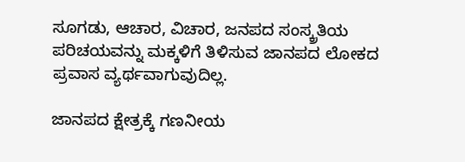ಸೂಗಡು, ಆಚಾರ, ವಿಚಾರ, ಜನಪದ ಸಂಸ್ಕ್ರತಿಯ ಪರಿಚಯವನ್ನು ಮಕ್ಕಳಿಗೆ ತಿಳಿಸುವ ಜಾನಪದ ಲೋಕದ ಪ್ರವಾಸ ವ್ಯರ್ಥವಾಗುವುದಿಲ್ಲ.

ಜಾನಪದ ಕ್ಷೇತ್ರಕ್ಕೆ ಗಣನೀಯ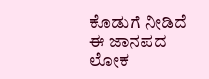ಕೊಡುಗೆ ನೀಡಿದೆ ಈ ಜಾನಪದ ಲೋಕ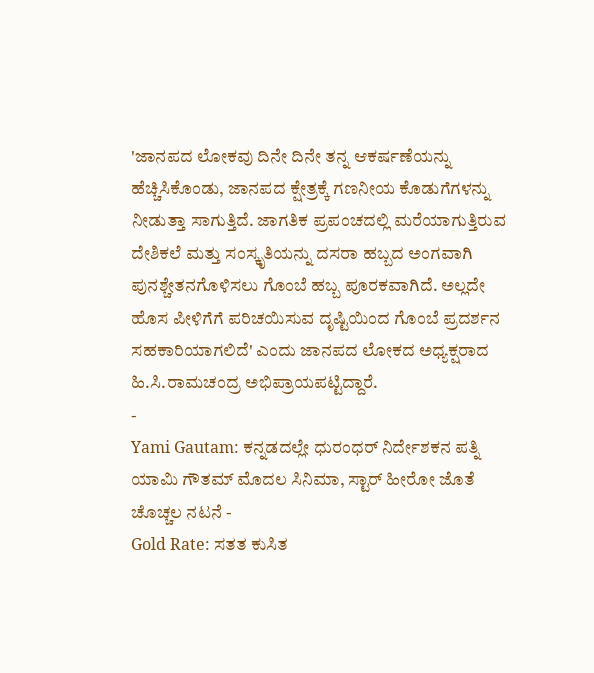'ಜಾನಪದ ಲೋಕವು ದಿನೇ ದಿನೇ ತನ್ನ ಆಕರ್ಷಣೆಯನ್ನು ಹೆಚ್ಚಿಸಿಕೊಂಡು, ಜಾನಪದ ಕ್ಷೇತ್ರಕ್ಕೆ ಗಣನೀಯ ಕೊಡುಗೆಗಳನ್ನು ನೀಡುತ್ತಾ ಸಾಗುತ್ತಿದೆ. ಜಾಗತಿಕ ಪ್ರಪಂಚದಲ್ಲಿ ಮರೆಯಾಗುತ್ತಿರುವ ದೇಶಿಕಲೆ ಮತ್ತು ಸಂಸ್ಕೃತಿಯನ್ನು ದಸರಾ ಹಬ್ಬದ ಅಂಗವಾಗಿ ಪುನಶ್ಚೇತನಗೊಳಿಸಲು ಗೊಂಬೆ ಹಬ್ಬ ಪೂರಕವಾಗಿದೆ. ಅಲ್ಲದೇ ಹೊಸ ಪೀಳಿಗೆಗೆ ಪರಿಚಯಿಸುವ ದೃಷ್ಟಿಯಿಂದ ಗೊಂಬೆ ಪ್ರದರ್ಶನ ಸಹಕಾರಿಯಾಗಲಿದೆ' ಎಂದು ಜಾನಪದ ಲೋಕದ ಅಧ್ಯಕ್ಷರಾದ ಹಿ.ಸಿ.ರಾಮಚಂದ್ರ ಅಭಿಪ್ರಾಯಪಟ್ಟಿದ್ದಾರೆ.
-
Yami Gautam: ಕನ್ನಡದಲ್ಲೇ ಧುರಂಧರ್ ನಿರ್ದೇಶಕನ ಪತ್ನಿ ಯಾಮಿ ಗೌತಮ್ ಮೊದಲ ಸಿನಿಮಾ, ಸ್ಟಾರ್ ಹೀರೋ ಜೊತೆ ಚೊಚ್ಚಲ ನಟನೆ -
Gold Rate: ಸತತ ಕುಸಿತ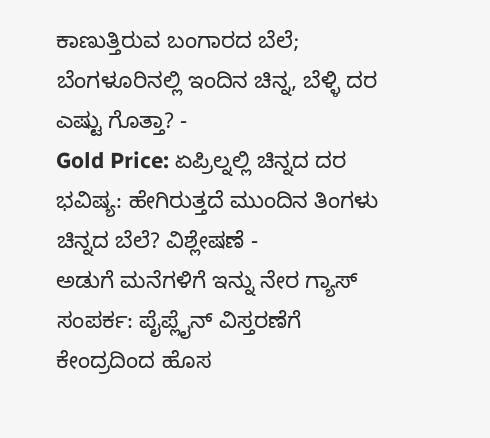ಕಾಣುತ್ತಿರುವ ಬಂಗಾರದ ಬೆಲೆ; ಬೆಂಗಳೂರಿನಲ್ಲಿ ಇಂದಿನ ಚಿನ್ನ, ಬೆಳ್ಳಿ ದರ ಎಷ್ಟು ಗೊತ್ತಾ? -
Gold Price: ಏಪ್ರಿಲ್ನಲ್ಲಿ ಚಿನ್ನದ ದರ ಭವಿಷ್ಯ: ಹೇಗಿರುತ್ತದೆ ಮುಂದಿನ ತಿಂಗಳು ಚಿನ್ನದ ಬೆಲೆ? ವಿಶ್ಲೇಷಣೆ -
ಅಡುಗೆ ಮನೆಗಳಿಗೆ ಇನ್ನು ನೇರ ಗ್ಯಾಸ್ ಸಂಪರ್ಕ: ಪೈಪ್ಲೈನ್ ವಿಸ್ತರಣೆಗೆ ಕೇಂದ್ರದಿಂದ ಹೊಸ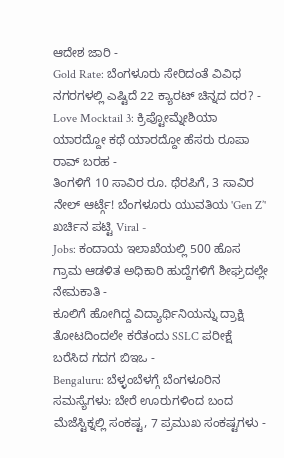ಆದೇಶ ಜಾರಿ -
Gold Rate: ಬೆಂಗಳೂರು ಸೇರಿದಂತೆ ವಿವಿಧ ನಗರಗಳಲ್ಲಿ ಎಷ್ಟಿದೆ 22 ಕ್ಯಾರಟ್ ಚಿನ್ನದ ದರ? -
Love Mocktail 3: ಕ್ರಿಪ್ಟೋಮ್ನೇಶಿಯಾ ಯಾರದ್ದೋ ಕಥೆ ಯಾರದ್ದೋ ಹೆಸರು ರೂಪಾ ರಾವ್ ಬರಹ -
ತಿಂಗಳಿಗೆ 10 ಸಾವಿರ ರೂ. ಥೆರಪಿಗೆ, 3 ಸಾವಿರ ನೇಲ್ ಆರ್ಟ್ಗೆ! ಬೆಂಗಳೂರು ಯುವತಿಯ 'Gen Z’' ಖರ್ಚಿನ ಪಟ್ಟಿ Viral -
Jobs: ಕಂದಾಯ ಇಲಾಖೆಯಲ್ಲಿ 500 ಹೊಸ ಗ್ರಾಮ ಆಡಳಿತ ಅಧಿಕಾರಿ ಹುದ್ದೆಗಳಿಗೆ ಶೀಘ್ರದಲ್ಲೇ ನೇಮಕಾತಿ -
ಕೂಲಿಗೆ ಹೋಗಿದ್ದ ವಿದ್ಯಾರ್ಥಿನಿಯನ್ನು ದ್ರಾಕ್ಷಿ ತೋಟದಿಂದಲೇ ಕರೆತಂದು SSLC ಪರೀಕ್ಷೆ ಬರೆಸಿದ ಗದಗ ಬಿಇಒ -
Bengaluru: ಬೆಳ್ಳಂಬೆಳಗ್ಗೆ ಬೆಂಗಳೂರಿನ ಸಮಸ್ಯೆಗಳು: ಬೇರೆ ಊರುಗಳಿಂದ ಬಂದ ಮೆಜೆಸ್ಟಿಕ್ನಲ್ಲಿ ಸಂಕಷ್ಟ, 7 ಪ್ರಮುಖ ಸಂಕಷ್ಟಗಳು -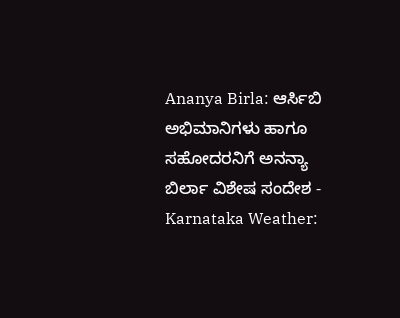Ananya Birla: ಆರ್ಸಿಬಿ ಅಭಿಮಾನಿಗಳು ಹಾಗೂ ಸಹೋದರನಿಗೆ ಅನನ್ಯಾ ಬಿರ್ಲಾ ವಿಶೇಷ ಸಂದೇಶ -
Karnataka Weather: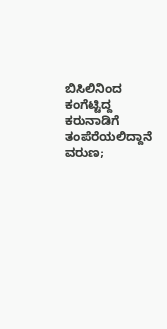ಬಿಸಿಲಿನಿಂದ ಕಂಗೆಟ್ಟಿದ್ದ ಕರುನಾಡಿಗೆ ತಂಪೆರೆಯಲಿದ್ದಾನೆ ವರುಣ;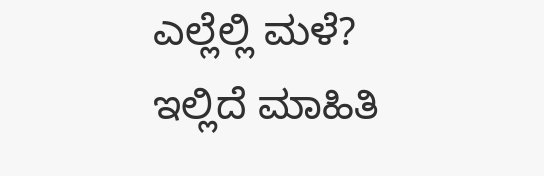ಎಲ್ಲೆಲ್ಲಿ ಮಳೆ? ಇಲ್ಲಿದೆ ಮಾಹಿತಿ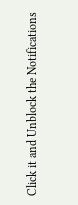Click it and Unblock the Notifications